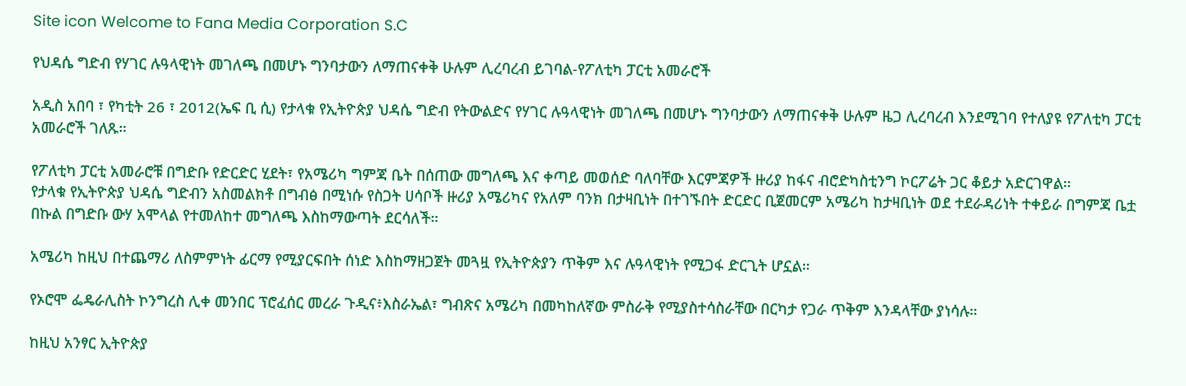Site icon Welcome to Fana Media Corporation S.C

የህዳሴ ግድብ የሃገር ሉዓላዊነት መገለጫ በመሆኑ ግንባታውን ለማጠናቀቅ ሁሉም ሊረባረብ ይገባል-የፖለቲካ ፓርቲ አመራሮች

አዲስ አበባ ፣ የካቲት 26 ፣ 2012(ኤፍ ቢ ሲ) የታላቁ የኢትዮጵያ ህዳሴ ግድብ የትውልድና የሃገር ሉዓላዊነት መገለጫ በመሆኑ ግንባታውን ለማጠናቀቅ ሁሉም ዜጋ ሊረባረብ እንደሚገባ የተለያዩ የፖለቲካ ፓርቲ አመራሮች ገለጹ።

የፖለቲካ ፓርቲ አመራሮቹ በግድቡ የድርድር ሂደት፣ የአሜሪካ ግምጃ ቤት በሰጠው መግለጫ እና ቀጣይ መወሰድ ባለባቸው እርምጃዎች ዙሪያ ከፋና ብሮድካስቲንግ ኮርፖሬት ጋር ቆይታ አድርገዋል።
የታላቁ የኢትዮጵያ ህዳሴ ግድብን አስመልክቶ በግብፅ በሚነሱ የስጋት ሀሳቦች ዙሪያ አሜሪካና የአለም ባንክ በታዛቢነት በተገኙበት ድርድር ቢጀመርም አሜሪካ ከታዛቢነት ወደ ተደራዳሪነት ተቀይራ በግምጃ ቤቷ በኩል በግድቡ ውሃ አሞላል የተመለከተ መግለጫ እስከማውጣት ደርሳለች።

አሜሪካ ከዚህ በተጨማሪ ለስምምነት ፊርማ የሚያርፍበት ሰነድ እስከማዘጋጀት መጓዟ የኢትዮጵያን ጥቅም እና ሉዓላዊነት የሚጋፋ ድርጊት ሆኗል።

የኦሮሞ ፌዴራሊስት ኮንግረስ ሊቀ መንበር ፕሮፈሰር መረራ ጉዲና፥እስራኤል፣ ግብጽና አሜሪካ በመካከለኛው ምስራቅ የሚያስተሳስራቸው በርካታ የጋራ ጥቅም እንዳላቸው ያነሳሉ።

ከዚህ አንፃር ኢትዮጵያ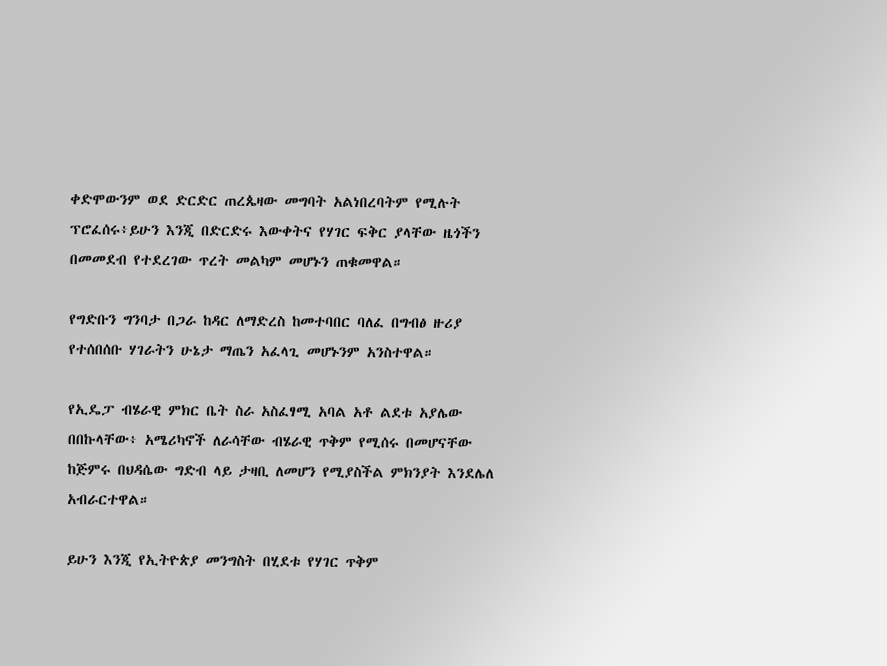ቀድሞውንም ወደ ድርድር ጠረጴዛው መግባት አልነበረባትም የሚሉት ፕሮፈሰሩ፥ይሁን እንጂ በድርድሩ እውቀትና የሃገር ፍቅር ያላቸው ዜጎችን በመመደብ የተደረገው ጥረት መልካም መሆኑን ጠቁመዋል።

የግድቡን ግንባታ በጋራ ከዳር ለማድረስ ከመተባበር ባለፈ በግብፅ ዙሪያ የተሰበሰቡ ሃገራትን ሁኔታ ማጤን አፈላጊ መሆኑንም አንስተዋል።

የኢዴፓ ብሄራዊ ምክር ቤት ስራ አስፈፃሚ አባል አቶ ልደቱ አያሌው በበኩላቸው፥ አሜሪካኖች ለራሳቸው ብሄራዊ ጥቅም የሚሰሩ በመሆናቸው ከጅምሩ በህዳሴው ግድብ ላይ ታዛቢ ለመሆን የሚያስችል ምክንያት እንደሌለ አብራርተዋል።

ይሁን እንጂ የኢትዮጵያ መንግስት በሂደቱ የሃገር ጥቅም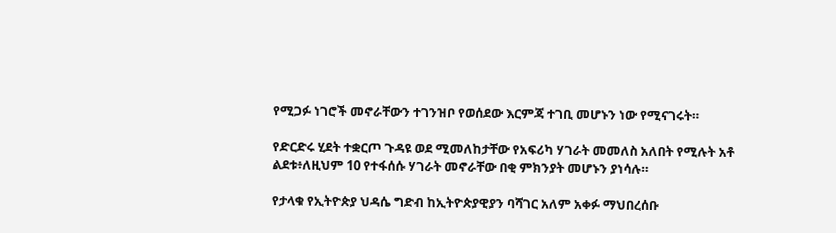የሚጋፉ ነገሮች መኖራቸውን ተገንዝቦ የወሰደው እርምጃ ተገቢ መሆኑን ነው የሚናገሩት።

የድርድሩ ሂደት ተቋርጦ ጉዳዩ ወደ ሚመለከታቸው የአፍሪካ ሃገራት መመለስ አለበት የሚሉት አቶ ልደቱ፥ለዚህም 10 የተፋሰሱ ሃገራት መኖራቸው በቂ ምክንያት መሆኑን ያነሳሉ።

የታላቁ የኢትዮጵያ ህዳሴ ግድብ ከኢትዮጵያዊያን ባሻገር አለም አቀፉ ማህበረሰቡ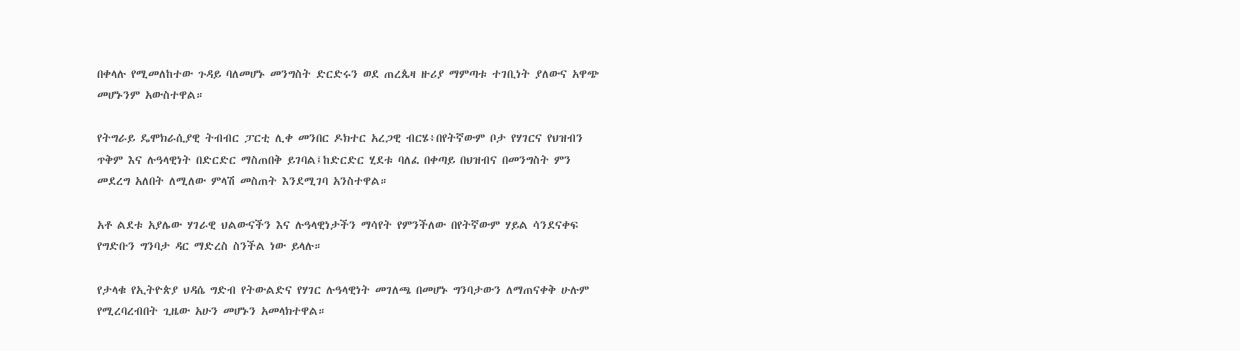በቀላሉ የሚመለከተው ጉዳይ ባለመሆኑ መንግስት ድርድሩን ወደ ጠረጴዛ ዙሪያ ማምጣቱ ተገቢነት ያለውና አዋጭ መሆኑንም አውስተዋል።

የትግራይ ዴሞክራሲያዊ ትብብር ፓርቲ ሊቀ መንበር ዶክተር አረጋዊ ብርሄ፥በየትኛውም ቦታ የሃገርና የህዝብን ጥቅም እና ሉዓላዊነት በድርድር ማስጠበቅ ይገባል፤ከድርድር ሂደቱ ባለፈ በቀጣይ በህዝብና በመንግስት ምን መደረግ አለበት ለሚለው ምላሽ መስጠት እንደሚገባ አንስተዋል።

አቶ ልደቱ አያሌው ሃገራዊ ህልውናችን እና ሉዓላዊነታችን ማሳየት የምንችለው በየትኛውም ሃይል ሳንደናቀፍ የግድቡን ግንባታ ዳር ማድረስ ስንችል ነው ይላሉ።

የታላቁ የኢትዮጵያ ህዳሴ ግድብ የትውልድና የሃገር ሉዓላዊነት መገለጫ በመሆኑ ግንባታውን ለማጠናቀቅ ሁሉም የሚረባረብበት ጊዜው አሁን መሆኑን አመላክተዋል።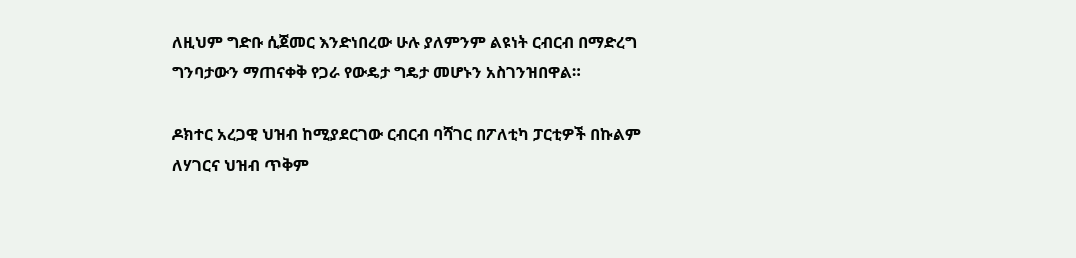ለዚህም ግድቡ ሲጀመር እንድነበረው ሁሉ ያለምንም ልዩነት ርብርብ በማድረግ ግንባታውን ማጠናቀቅ የጋራ የውዴታ ግዴታ መሆኑን አስገንዝበዋል።

ዶክተር አረጋዊ ህዝብ ከሚያደርገው ርብርብ ባሻገር በፖለቲካ ፓርቲዎች በኩልም ለሃገርና ህዝብ ጥቅም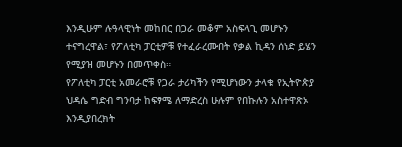እንዲሁም ሉዓላዊነት መከበር በጋራ መቆም አስፍላጊ መሆኑን ተናግረዋል፣ የፖለቲካ ፓርቲዎቹ የተፈራረሙበት የቃል ኪዳን ሰነድ ይሄን የሚያዝ መሆኑን በመጥቀስ።
የፖለቲካ ፓርቲ አመራሮቹ የጋራ ታሪካችን የሚሆነውን ታላቁ የኢትዮጵያ ህዳሴ ግድብ ግንባታ ከፍፃሜ ለማድረስ ሁሉም የበኩሉን አስተዋጽኦ እንዲያበረክት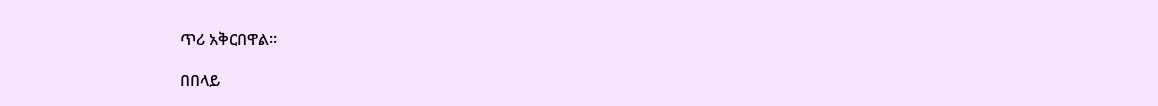ጥሪ አቅርበዋል።

በበላይ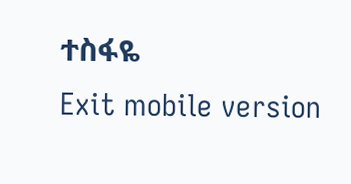ተስፋዬ
Exit mobile version